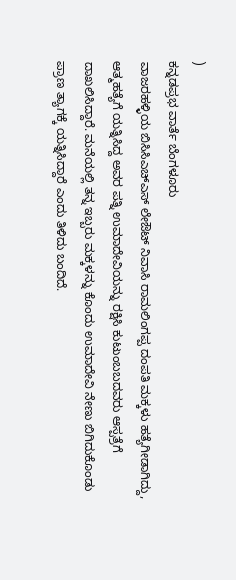)
ಕನ್ನಡಪ್ರಭ ವಾರ್ತೆ ಬೆಂಗಳೂರು
ವಾಜರಹಳ್ಳಿಯ ಬಿಸಿಸಿಎಚ್ಎಸ್ ಲೇಔಟ್ ನಿವಾಸಿ ರಾಮಲಿಂಗಪ್ಪ ದಂಪತಿ ಮಕ್ಕಳು ಹತ್ಯೆಗೀಡಾಗಿದ್ದು, ಆತ್ಮಹತ್ಯೆಗೆ ಯತ್ನಿಸಿದ್ದ ಅವರ ಪತ್ನಿ ಉಮಾದೇವಿಯನ್ನು ರಕ್ಷಿಸಿ ಕುಟುಂಬಬದವರು ಆಸ್ಪತ್ರೆಗೆ ದಾಖಲಿಸಿದ್ದಾರೆ. ಮನೆಯಲ್ಲಿ ತನ್ನ ಇಬ್ಬರು ಮಕ್ಕಳನ್ನು ಕೊಂದು ಉಮಾದೇವಿ ನೇಣು ಬಿಗಿದುಕೊಂಡು ಪ್ರಾಣ ತ್ಯಾಗಕ್ಕೆ ಯತ್ನಿಸಿದ್ದಾರೆ ಎಂದು ತಿಳಿದು ಬಂದಿದೆ.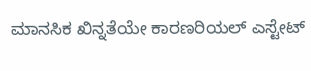ಮಾನಸಿಕ ಖಿನ್ನತೆಯೇ ಕಾರಣರಿಯಲ್ ಎಸ್ಟೇಟ್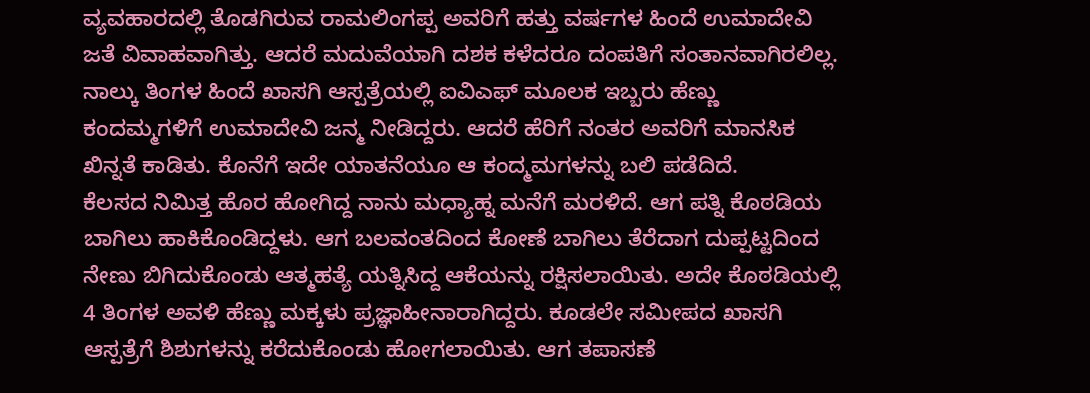ವ್ಯವಹಾರದಲ್ಲಿ ತೊಡಗಿರುವ ರಾಮಲಿಂಗಪ್ಪ ಅವರಿಗೆ ಹತ್ತು ವರ್ಷಗಳ ಹಿಂದೆ ಉಮಾದೇವಿ ಜತೆ ವಿವಾಹವಾಗಿತ್ತು. ಆದರೆ ಮದುವೆಯಾಗಿ ದಶಕ ಕಳೆದರೂ ದಂಪತಿಗೆ ಸಂತಾನವಾಗಿರಲಿಲ್ಲ. ನಾಲ್ಕು ತಿಂಗಳ ಹಿಂದೆ ಖಾಸಗಿ ಆಸ್ಪತ್ರೆಯಲ್ಲಿ ಐವಿಎಫ್ ಮೂಲಕ ಇಬ್ಬರು ಹೆಣ್ಣು ಕಂದಮ್ಮಗಳಿಗೆ ಉಮಾದೇವಿ ಜನ್ಮ ನೀಡಿದ್ದರು. ಆದರೆ ಹೆರಿಗೆ ನಂತರ ಅವರಿಗೆ ಮಾನಸಿಕ ಖಿನ್ನತೆ ಕಾಡಿತು. ಕೊನೆಗೆ ಇದೇ ಯಾತನೆಯೂ ಆ ಕಂದ್ಮಮಗಳನ್ನು ಬಲಿ ಪಡೆದಿದೆ.
ಕೆಲಸದ ನಿಮಿತ್ತ ಹೊರ ಹೋಗಿದ್ದ ನಾನು ಮಧ್ಯಾಹ್ನ ಮನೆಗೆ ಮರಳಿದೆ. ಆಗ ಪತ್ನಿ ಕೊಠಡಿಯ ಬಾಗಿಲು ಹಾಕಿಕೊಂಡಿದ್ದಳು. ಆಗ ಬಲವಂತದಿಂದ ಕೋಣೆ ಬಾಗಿಲು ತೆರೆದಾಗ ದುಪ್ಪಟ್ಟದಿಂದ ನೇಣು ಬಿಗಿದುಕೊಂಡು ಆತ್ಮಹತ್ಯೆ ಯತ್ನಿಸಿದ್ದ ಆಕೆಯನ್ನು ರಕ್ಷಿಸಲಾಯಿತು. ಅದೇ ಕೊಠಡಿಯಲ್ಲಿ 4 ತಿಂಗಳ ಅವಳಿ ಹೆಣ್ಣು ಮಕ್ಕಳು ಪ್ರಜ್ಞಾಹೀನಾರಾಗಿದ್ದರು. ಕೂಡಲೇ ಸಮೀಪದ ಖಾಸಗಿ ಆಸ್ಪತ್ರೆಗೆ ಶಿಶುಗಳನ್ನು ಕರೆದುಕೊಂಡು ಹೋಗಲಾಯಿತು. ಆಗ ತಪಾಸಣೆ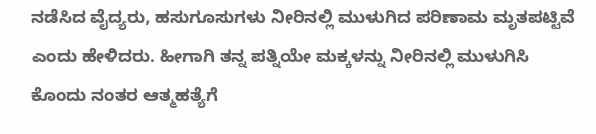ನಡೆಸಿದ ವೈದ್ಯರು, ಹಸುಗೂಸುಗಳು ನೀರಿನಲ್ಲಿ ಮುಳುಗಿದ ಪರಿಣಾಮ ಮೃತಪಟ್ಟಿವೆ ಎಂದು ಹೇಳಿದರು. ಹೀಗಾಗಿ ತನ್ನ ಪತ್ನಿಯೇ ಮಕ್ಕಳನ್ನು ನೀರಿನಲ್ಲಿ ಮುಳುಗಿಸಿ ಕೊಂದು ನಂತರ ಆತ್ಮಹತ್ಯೆಗೆ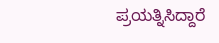ಪ್ರಯತ್ನಿಸಿದ್ದಾರೆ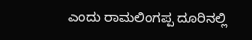ಎಂದು ರಾಮಲಿಂಗಪ್ಪ ದೂರಿನಲ್ಲಿ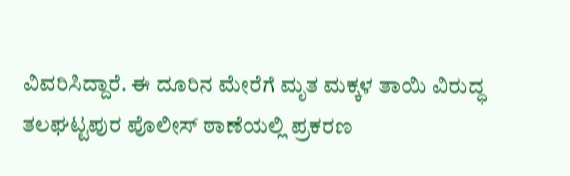ವಿವರಿಸಿದ್ದಾರೆ. ಈ ದೂರಿನ ಮೇರೆಗೆ ಮೃತ ಮಕ್ಕಳ ತಾಯಿ ವಿರುದ್ಧ ತಲಘಟ್ಟಪುರ ಪೊಲೀಸ್ ಠಾಣೆಯಲ್ಲಿ ಪ್ರಕರಣ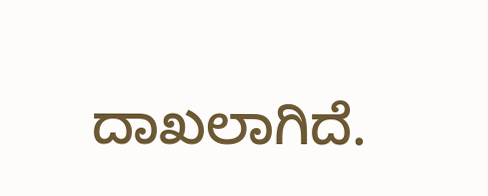ದಾಖಲಾಗಿದೆ.